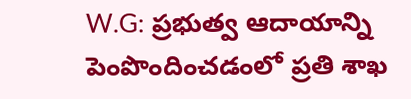W.G: ప్రభుత్వ ఆదాయాన్ని పెంపొందించడంలో ప్రతి శాఖ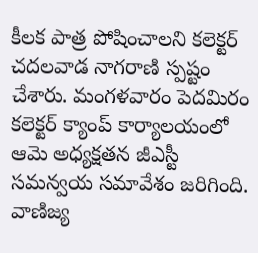కీలక పాత్ర పోషించాలని కలెక్టర్ చదలవాడ నాగరాణి స్పష్టం చేశారు. మంగళవారం పెదమిరం కలెక్టర్ క్యాంప్ కార్యాలయంలో ఆమె అధ్యక్షతన జీఎస్టీ సమన్వయ సమావేశం జరిగింది. వాణిజ్య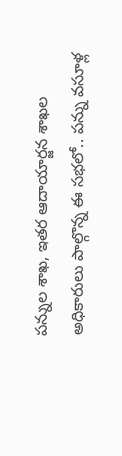పన్నుల శాఖ, ఇతర ఆదాయార్జన శాఖల అధికారులు పాల్గొన్న ఈ సభలో.. పన్ను వసూళ్ల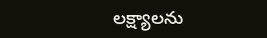లక్ష్యాలను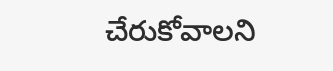చేరుకోవాలని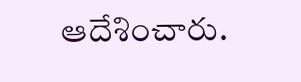ఆదేశించారు.